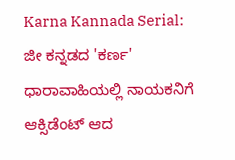Karna Kannada Serial: ಜೀ ಕನ್ನಡದ 'ಕರ್ಣ' ಧಾರಾವಾಹಿಯಲ್ಲಿ ನಾಯಕನಿಗೆ ಆಕ್ಸಿಡೆಂಟ್ ಆದ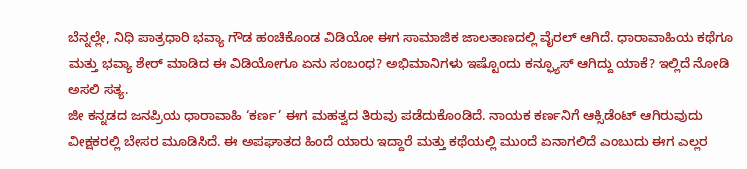ಬೆನ್ನಲ್ಲೇ, ನಿಧಿ ಪಾತ್ರಧಾರಿ ಭವ್ಯಾ ಗೌಡ ಹಂಚಿಕೊಂಡ ವಿಡಿಯೋ ಈಗ ಸಾಮಾಜಿಕ ಜಾಲತಾಣದಲ್ಲಿ ವೈರಲ್ ಆಗಿದೆ. ಧಾರಾವಾಹಿಯ ಕಥೆಗೂ ಮತ್ತು ಭವ್ಯಾ ಶೇರ್ ಮಾಡಿದ ಈ ವಿಡಿಯೋಗೂ ಏನು ಸಂಬಂಧ? ಅಭಿಮಾನಿಗಳು ಇಷ್ಟೊಂದು ಕನ್ಫ್ಯೂಸ್ ಆಗಿದ್ದು ಯಾಕೆ? ಇಲ್ಲಿದೆ ನೋಡಿ ಅಸಲಿ ಸತ್ಯ.
ಜೀ ಕನ್ನಡದ ಜನಪ್ರಿಯ ಧಾರಾವಾಹಿ ‘ಕರ್ಣ’ ಈಗ ಮಹತ್ವದ ತಿರುವು ಪಡೆದುಕೊಂಡಿದೆ. ನಾಯಕ ಕರ್ಣನಿಗೆ ಆಕ್ಸಿಡೆಂಟ್ ಆಗಿರುವುದು ವೀಕ್ಷಕರಲ್ಲಿ ಬೇಸರ ಮೂಡಿಸಿದೆ. ಈ ಅಪಘಾತದ ಹಿಂದೆ ಯಾರು ಇದ್ದಾರೆ ಮತ್ತು ಕಥೆಯಲ್ಲಿ ಮುಂದೆ ಏನಾಗಲಿದೆ ಎಂಬುದು ಈಗ ಎಲ್ಲರ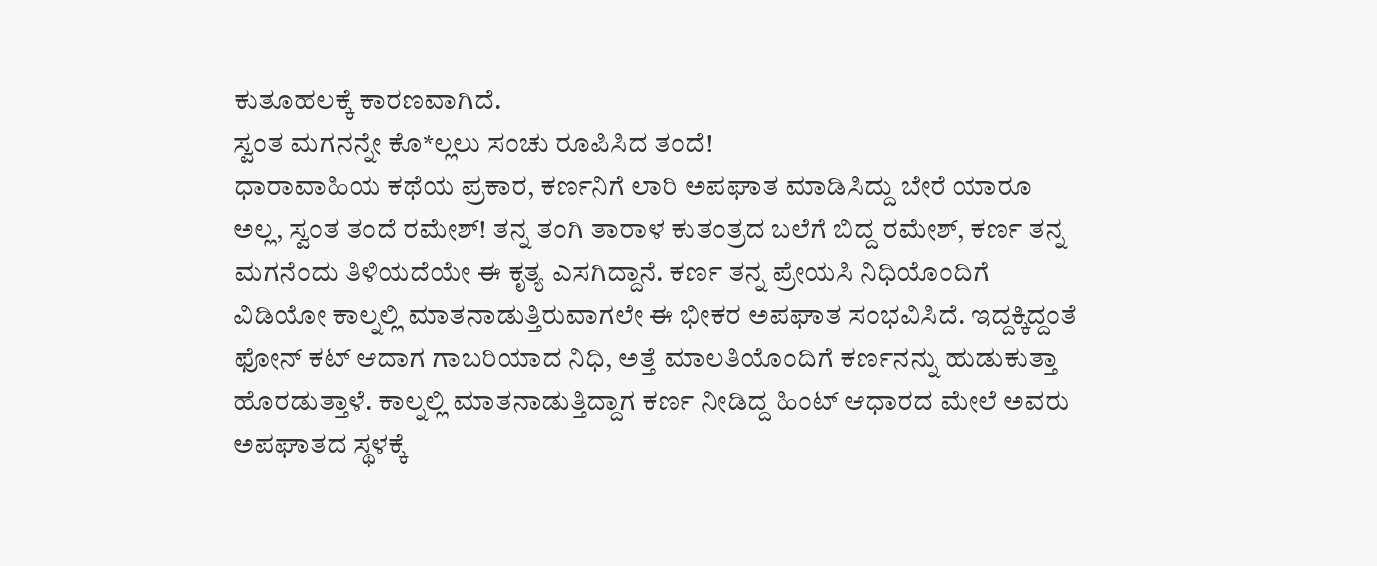ಕುತೂಹಲಕ್ಕೆ ಕಾರಣವಾಗಿದೆ.
ಸ್ವಂತ ಮಗನನ್ನೇ ಕೊ*ಲ್ಲಲು ಸಂಚು ರೂಪಿಸಿದ ತಂದೆ!
ಧಾರಾವಾಹಿಯ ಕಥೆಯ ಪ್ರಕಾರ, ಕರ್ಣನಿಗೆ ಲಾರಿ ಅಪಘಾತ ಮಾಡಿಸಿದ್ದು ಬೇರೆ ಯಾರೂ ಅಲ್ಲ, ಸ್ವಂತ ತಂದೆ ರಮೇಶ್! ತನ್ನ ತಂಗಿ ತಾರಾಳ ಕುತಂತ್ರದ ಬಲೆಗೆ ಬಿದ್ದ ರಮೇಶ್, ಕರ್ಣ ತನ್ನ ಮಗನೆಂದು ತಿಳಿಯದೆಯೇ ಈ ಕೃತ್ಯ ಎಸಗಿದ್ದಾನೆ. ಕರ್ಣ ತನ್ನ ಪ್ರೇಯಸಿ ನಿಧಿಯೊಂದಿಗೆ ವಿಡಿಯೋ ಕಾಲ್ನಲ್ಲಿ ಮಾತನಾಡುತ್ತಿರುವಾಗಲೇ ಈ ಭೀಕರ ಅಪಘಾತ ಸಂಭವಿಸಿದೆ. ಇದ್ದಕ್ಕಿದ್ದಂತೆ ಫೋನ್ ಕಟ್ ಆದಾಗ ಗಾಬರಿಯಾದ ನಿಧಿ, ಅತ್ತೆ ಮಾಲತಿಯೊಂದಿಗೆ ಕರ್ಣನನ್ನು ಹುಡುಕುತ್ತಾ ಹೊರಡುತ್ತಾಳೆ. ಕಾಲ್ನಲ್ಲಿ ಮಾತನಾಡುತ್ತಿದ್ದಾಗ ಕರ್ಣ ನೀಡಿದ್ದ ಹಿಂಟ್ ಆಧಾರದ ಮೇಲೆ ಅವರು ಅಪಘಾತದ ಸ್ಥಳಕ್ಕೆ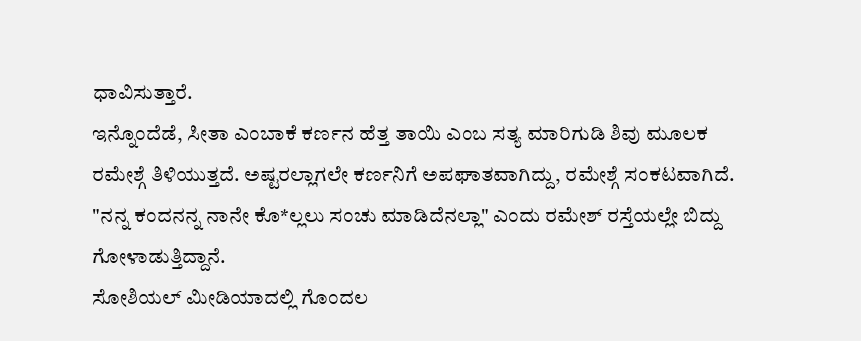ಧಾವಿಸುತ್ತಾರೆ.
ಇನ್ನೊಂದೆಡೆ, ಸೀತಾ ಎಂಬಾಕೆ ಕರ್ಣನ ಹೆತ್ತ ತಾಯಿ ಎಂಬ ಸತ್ಯ ಮಾರಿಗುಡಿ ಶಿವು ಮೂಲಕ ರಮೇಶ್ಗೆ ತಿಳಿಯುತ್ತದೆ. ಅಷ್ಟರಲ್ಲಾಗಲೇ ಕರ್ಣನಿಗೆ ಅಪಘಾತವಾಗಿದ್ದು, ರಮೇಶ್ಗೆ ಸಂಕಟವಾಗಿದೆ. "ನನ್ನ ಕಂದನನ್ನ ನಾನೇ ಕೊ*ಲ್ಲಲು ಸಂಚು ಮಾಡಿದೆನಲ್ಲಾ" ಎಂದು ರಮೇಶ್ ರಸ್ತೆಯಲ್ಲೇ ಬಿದ್ದು ಗೋಳಾಡುತ್ತಿದ್ದಾನೆ.
ಸೋಶಿಯಲ್ ಮೀಡಿಯಾದಲ್ಲಿ ಗೊಂದಲ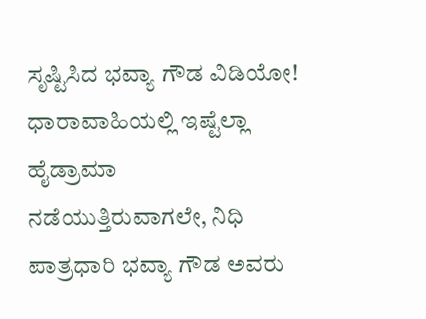ಸೃಷ್ಟಿಸಿದ ಭವ್ಯಾ ಗೌಡ ವಿಡಿಯೋ!
ಧಾರಾವಾಹಿಯಲ್ಲಿ ಇಷ್ಟೆಲ್ಲಾ ಹೈಡ್ರಾಮಾ ನಡೆಯುತ್ತಿರುವಾಗಲೇ, ನಿಧಿ ಪಾತ್ರಧಾರಿ ಭವ್ಯಾ ಗೌಡ ಅವರು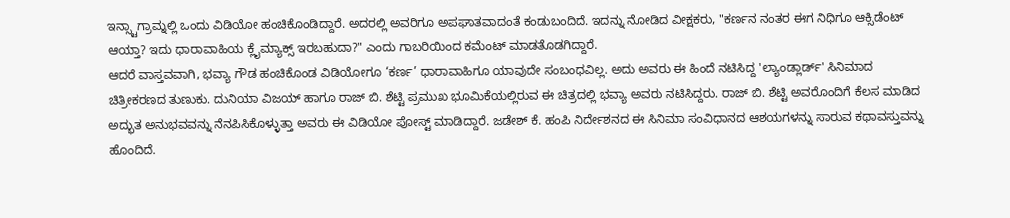ಇನ್ಸ್ಟಾಗ್ರಾಮ್ನಲ್ಲಿ ಒಂದು ವಿಡಿಯೋ ಹಂಚಿಕೊಂಡಿದ್ದಾರೆ. ಅದರಲ್ಲಿ ಅವರಿಗೂ ಅಪಘಾತವಾದಂತೆ ಕಂಡುಬಂದಿದೆ. ಇದನ್ನು ನೋಡಿದ ವೀಕ್ಷಕರು, "ಕರ್ಣನ ನಂತರ ಈಗ ನಿಧಿಗೂ ಆಕ್ಸಿಡೆಂಟ್ ಆಯ್ತಾ? ಇದು ಧಾರಾವಾಹಿಯ ಕ್ಲೈಮ್ಯಾಕ್ಸ್ ಇರಬಹುದಾ?" ಎಂದು ಗಾಬರಿಯಿಂದ ಕಮೆಂಟ್ ಮಾಡತೊಡಗಿದ್ದಾರೆ.
ಆದರೆ ವಾಸ್ತವವಾಗಿ, ಭವ್ಯಾ ಗೌಡ ಹಂಚಿಕೊಂಡ ವಿಡಿಯೋಗೂ ‘ಕರ್ಣ’ ಧಾರಾವಾಹಿಗೂ ಯಾವುದೇ ಸಂಬಂಧವಿಲ್ಲ. ಅದು ಅವರು ಈ ಹಿಂದೆ ನಟಿಸಿದ್ದ 'ಲ್ಯಾಂಡ್ಲಾರ್ಡ್' ಸಿನಿಮಾದ ಚಿತ್ರೀಕರಣದ ತುಣುಕು. ದುನಿಯಾ ವಿಜಯ್ ಹಾಗೂ ರಾಜ್ ಬಿ. ಶೆಟ್ಟಿ ಪ್ರಮುಖ ಭೂಮಿಕೆಯಲ್ಲಿರುವ ಈ ಚಿತ್ರದಲ್ಲಿ ಭವ್ಯಾ ಅವರು ನಟಿಸಿದ್ದರು. ರಾಜ್ ಬಿ. ಶೆಟ್ಟಿ ಅವರೊಂದಿಗೆ ಕೆಲಸ ಮಾಡಿದ ಅದ್ಭುತ ಅನುಭವವನ್ನು ನೆನಪಿಸಿಕೊಳ್ಳುತ್ತಾ ಅವರು ಈ ವಿಡಿಯೋ ಪೋಸ್ಟ್ ಮಾಡಿದ್ದಾರೆ. ಜಡೇಶ್ ಕೆ. ಹಂಪಿ ನಿರ್ದೇಶನದ ಈ ಸಿನಿಮಾ ಸಂವಿಧಾನದ ಆಶಯಗಳನ್ನು ಸಾರುವ ಕಥಾವಸ್ತುವನ್ನು ಹೊಂದಿದೆ.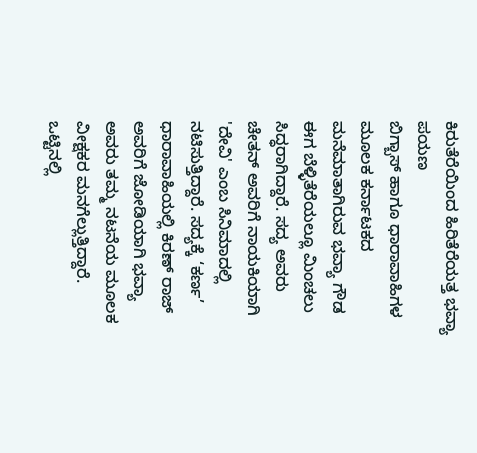ಕಿರುತೆರೆಯಿಂದ ಹಿರಿತೆರೆಯತ್ತ ಭವ್ಯಾ ಪಯಣ
ಬಿಗ್ಬಾಸ್ ಹಾಗೂ ಧಾರಾವಾಹಿಗಳ ಮೂಲಕ ಕರ್ನಾಟಕದ ಮನೆಮಾತಾಗಿರುವ ಭವ್ಯಾ ಗೌಡ ಈಗ ಬೆಳ್ಳಿತೆರೆಯಲ್ಲೂ ಮಿಂಚಲು ಸಿದ್ಧರಾಗಿದ್ದಾರೆ. ಸದ್ಯ ಅವರು ಚೇತನ್ ಅವರಿಗೆ ನಾಯಕಿಯಾಗಿ 'ದೇವಿ' ಎಂಬ ಸಿನಿಮಾದಲ್ಲಿ ನಟಿಸುತ್ತಿದ್ದಾರೆ. ಸದ್ಯಕ್ಕೆ ‘ಕರ್ಣ’ ಧಾರಾವಾಹಿಯಲ್ಲಿ ಕಿರಣ್ ರಾಜ್ ಅವರಿಗೆ ಜೋಡಿಯಾಗಿ ಭವ್ಯಾ ಅವರು ತಮ್ಮ ನಟನೆಯ ಮೂಲಕ ವೀಕ್ಷಕರ ಮನಗೆಲ್ಲುತ್ತಿದ್ದಾರೆ. ಒಟ್ಟಿನಲ್ಲಿ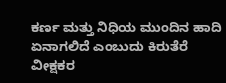ಕರ್ಣ ಮತ್ತು ನಿಧಿಯ ಮುಂದಿನ ಹಾದಿ ಏನಾಗಲಿದೆ ಎಂಬುದು ಕಿರುತೆರೆ ವೀಕ್ಷಕರ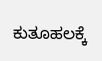ಕುತೂಹಲಕ್ಕೆ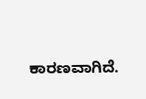ಕಾರಣವಾಗಿದೆ.